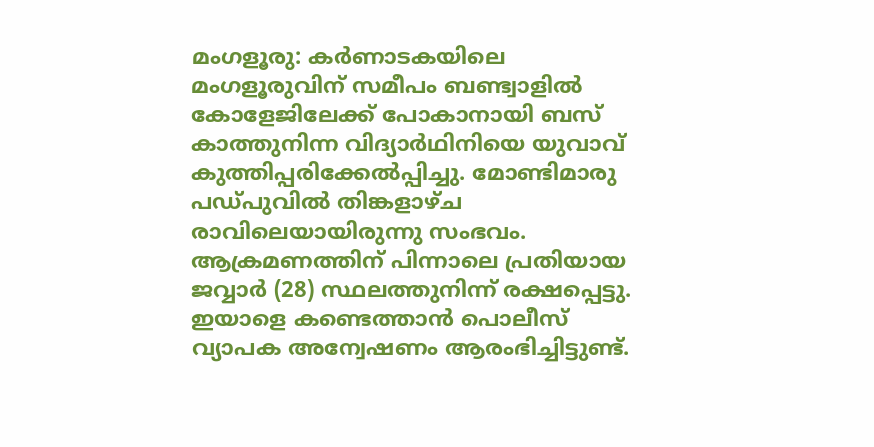മംഗളൂരു: കർണാടകയിലെ മംഗളൂരുവിന് സമീപം ബണ്ട്വാളിൽ കോളേജിലേക്ക് പോകാനായി ബസ് കാത്തുനിന്ന വിദ്യാർഥിനിയെ യുവാവ് കുത്തിപ്പരിക്കേൽപ്പിച്ചു. മോണ്ടിമാരു പഡ്പുവിൽ തിങ്കളാഴ്ച രാവിലെയായിരുന്നു സംഭവം. ആക്രമണത്തിന് പിന്നാലെ പ്രതിയായ ജവ്വാർ (28) സ്ഥലത്തുനിന്ന് രക്ഷപ്പെട്ടു. ഇയാളെ കണ്ടെത്താൻ പൊലീസ് വ്യാപക അന്വേഷണം ആരംഭിച്ചിട്ടുണ്ട്.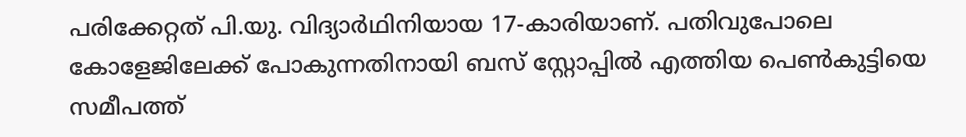പരിക്കേറ്റത് പി.യു. വിദ്യാർഥിനിയായ 17-കാരിയാണ്. പതിവുപോലെ കോളേജിലേക്ക് പോകുന്നതിനായി ബസ് സ്റ്റോപ്പിൽ എത്തിയ പെൺകുട്ടിയെ സമീപത്ത്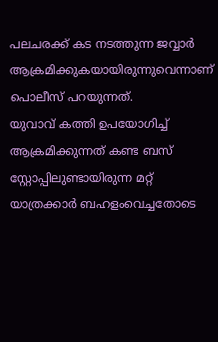പലചരക്ക് കട നടത്തുന്ന ജവ്വാർ ആക്രമിക്കുകയായിരുന്നുവെന്നാണ് പൊലീസ് പറയുന്നത്.
യുവാവ് കത്തി ഉപയോഗിച്ച് ആക്രമിക്കുന്നത് കണ്ട ബസ് സ്റ്റോപ്പിലുണ്ടായിരുന്ന മറ്റ് യാത്രക്കാർ ബഹളംവെച്ചതോടെ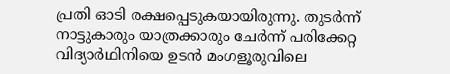പ്രതി ഓടി രക്ഷപ്പെടുകയായിരുന്നു. തുടർന്ന് നാട്ടുകാരും യാത്രക്കാരും ചേർന്ന് പരിക്കേറ്റ വിദ്യാർഥിനിയെ ഉടൻ മംഗളൂരുവിലെ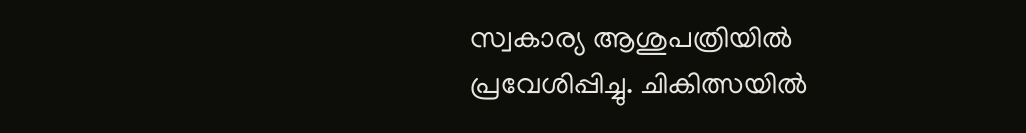സ്വകാര്യ ആശുപത്രിയിൽ പ്രവേശിപ്പിച്ചു. ചികിത്സയിൽ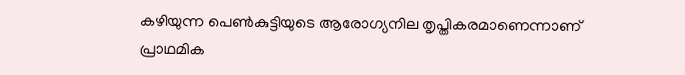കഴിയുന്ന പെൺകുട്ടിയുടെ ആരോഗ്യനില തൃപ്തികരമാണെന്നാണ് പ്രാഥമിക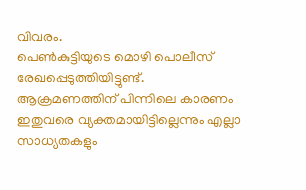വിവരം.
പെൺകുട്ടിയുടെ മൊഴി പൊലീസ് രേഖപ്പെടുത്തിയിട്ടുണ്ട്. ആക്രമണത്തിന് പിന്നിലെ കാരണം ഇതുവരെ വ്യക്തമായിട്ടില്ലെന്നും എല്ലാ സാധ്യതകളും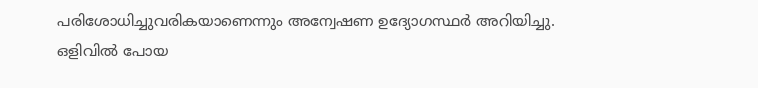പരിശോധിച്ചുവരികയാണെന്നും അന്വേഷണ ഉദ്യോഗസ്ഥർ അറിയിച്ചു. ഒളിവിൽ പോയ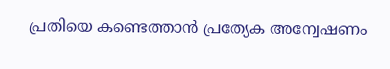പ്രതിയെ കണ്ടെത്താൻ പ്രത്യേക അന്വേഷണം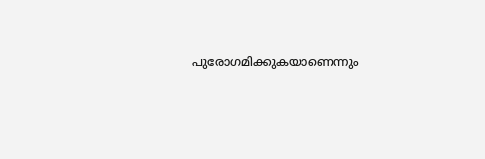പുരോഗമിക്കുകയാണെന്നും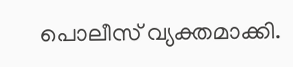പൊലീസ് വ്യക്തമാക്കി.